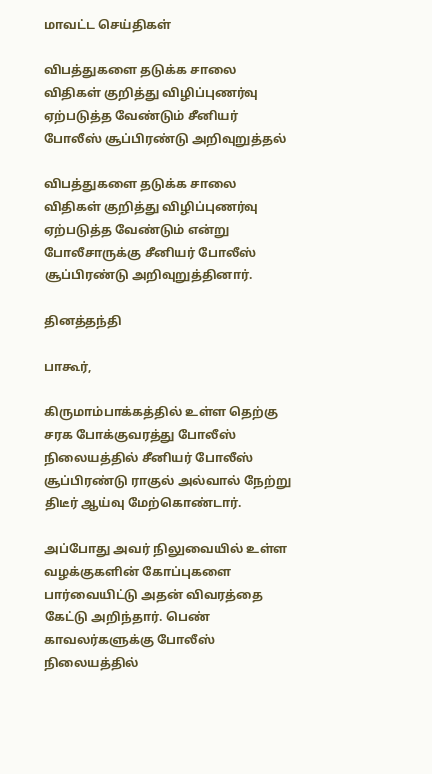மாவட்ட செய்திகள்

விபத்துகளை தடுக்க சாலை விதிகள் குறித்து விழிப்புணர்வு ஏற்படுத்த வேண்டும் சீனியர் போலீஸ் சூப்பிரண்டு அறிவுறுத்தல்

விபத்துகளை தடுக்க சாலை விதிகள் குறித்து விழிப்புணர்வு ஏற்படுத்த வேண்டும் என்று போலீசாருக்கு சீனியர் போலீஸ் சூப்பிரண்டு அறிவுறுத்தினார்.

தினத்தந்தி

பாகூர்,

கிருமாம்பாக்கத்தில் உள்ள தெற்கு சரக போக்குவரத்து போலீஸ் நிலையத்தில் சீனியர் போலீஸ் சூப்பிரண்டு ராகுல் அல்வால் நேற்று திடீர் ஆய்வு மேற்கொண்டார்.

அப்போது அவர் நிலுவையில் உள்ள வழக்குகளின் கோப்புகளை பார்வையிட்டு அதன் விவரத்தை கேட்டு அறிந்தார். பெண் காவலர்களுக்கு போலீஸ் நிலையத்தில்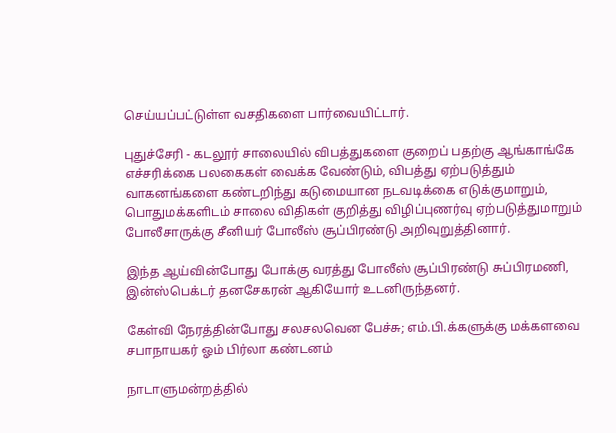செய்யப்பட்டுள்ள வசதிகளை பார்வையிட்டார்.

புதுச்சேரி - கடலூர் சாலையில் விபத்துகளை குறைப் பதற்கு ஆங்காங்கே எச்சரிக்கை பலகைகள் வைக்க வேண்டும், விபத்து ஏற்படுத்தும் வாகனங்களை கண்டறிந்து கடுமையான நடவடிக்கை எடுக்குமாறும், பொதுமக்களிடம் சாலை விதிகள் குறித்து விழிப்புணர்வு ஏற்படுத்துமாறும் போலீசாருக்கு சீனியர் போலீஸ் சூப்பிரண்டு அறிவுறுத்தினார்.

இந்த ஆய்வின்போது போக்கு வரத்து போலீஸ் சூப்பிரண்டு சுப்பிரமணி, இன்ஸ்பெக்டர் தனசேகரன் ஆகியோர் உடனிருந்தனர்.

கேள்வி நேரத்தின்போது சலசலவென பேச்சு; எம்.பி.க்களுக்கு மக்களவை சபாநாயகர் ஓம் பிர்லா கண்டனம்

நாடாளுமன்றத்தில்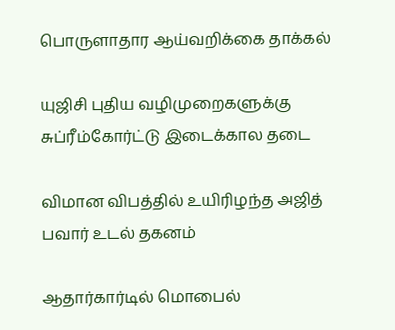பொருளாதார ஆய்வறிக்கை தாக்கல்

யுஜிசி புதிய வழிமுறைகளுக்கு சுப்ரீம்கோர்ட்டு இடைக்கால தடை

விமான விபத்தில் உயிரிழந்த அஜித் பவார் உடல் தகனம்

ஆதார்கார்டில் மொபைல்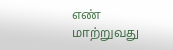எண் மாற்றுவது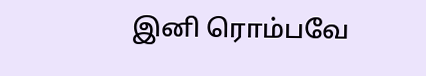இனி ரொம்பவே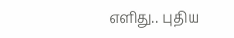எளிது.. புதிய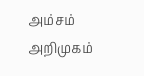அம்சம் அறிமுகம்